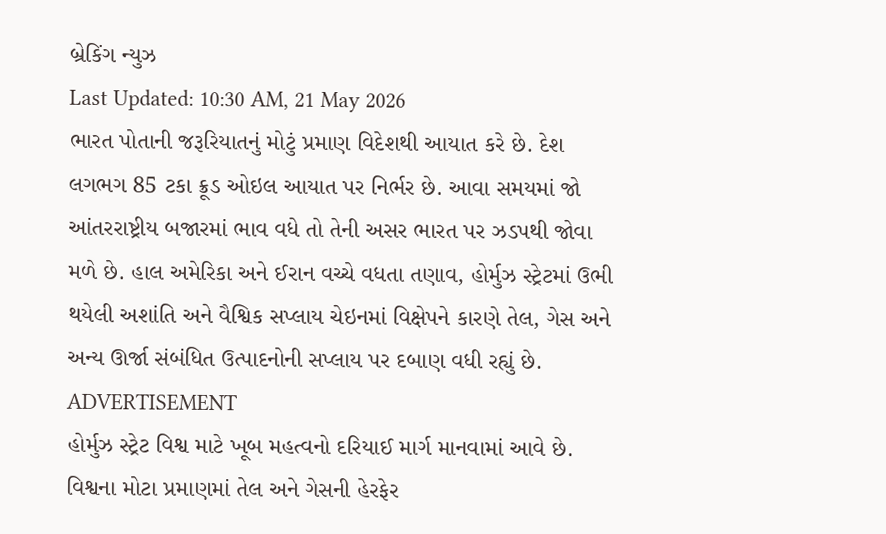બ્રેકિંગ ન્યુઝ
Last Updated: 10:30 AM, 21 May 2026
ભારત પોતાની જરૂરિયાતનું મોટું પ્રમાણ વિદેશથી આયાત કરે છે. દેશ લગભગ 85 ટકા ક્રૂડ ઓઇલ આયાત પર નિર્ભર છે. આવા સમયમાં જો આંતરરાષ્ટ્રીય બજારમાં ભાવ વધે તો તેની અસર ભારત પર ઝડપથી જોવા મળે છે. હાલ અમેરિકા અને ઈરાન વચ્ચે વધતા તણાવ, હોર્મુઝ સ્ટ્રેટમાં ઉભી થયેલી અશાંતિ અને વૈશ્વિક સપ્લાય ચેઇનમાં વિક્ષેપને કારણે તેલ, ગેસ અને અન્ય ઊર્જા સંબંધિત ઉત્પાદનોની સપ્લાય પર દબાણ વધી રહ્યું છે.
ADVERTISEMENT
હોર્મુઝ સ્ટ્રેટ વિશ્વ માટે ખૂબ મહત્વનો દરિયાઈ માર્ગ માનવામાં આવે છે. વિશ્વના મોટા પ્રમાણમાં તેલ અને ગેસની હેરફેર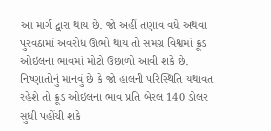આ માર્ગ દ્વારા થાય છે. જો અહીં તણાવ વધે અથવા પુરવઠામાં અવરોધ ઊભો થાય તો સમગ્ર વિશ્વમાં ક્રૂડ ઓઇલના ભાવમાં મોટો ઉછાળો આવી શકે છે. નિષ્ણાતોનું માનવું છે કે જો હાલની પરિસ્થિતિ યથાવત રહેશે તો ક્રૂડ ઓઇલના ભાવ પ્રતિ બેરલ 140 ડોલર સુધી પહોંચી શકે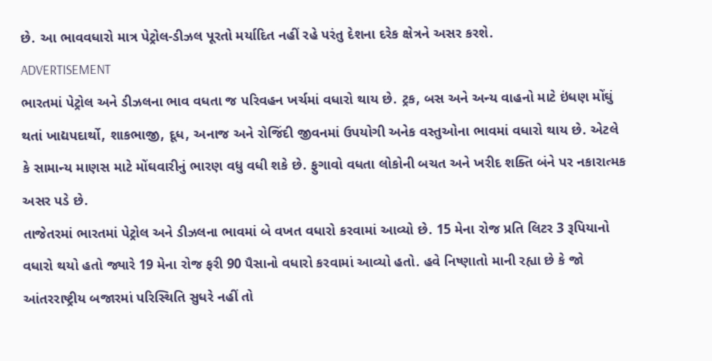છે. આ ભાવવધારો માત્ર પેટ્રોલ-ડીઝલ પૂરતો મર્યાદિત નહીં રહે પરંતુ દેશના દરેક ક્ષેત્રને અસર કરશે.
ADVERTISEMENT
ભારતમાં પેટ્રોલ અને ડીઝલના ભાવ વધતા જ પરિવહન ખર્ચમાં વધારો થાય છે. ટ્રક, બસ અને અન્ય વાહનો માટે ઇંધણ મોંઘું થતાં ખાદ્યપદાર્થો, શાકભાજી, દૂધ, અનાજ અને રોજિંદી જીવનમાં ઉપયોગી અનેક વસ્તુઓના ભાવમાં વધારો થાય છે. એટલે કે સામાન્ય માણસ માટે મોંઘવારીનું ભારણ વધુ વધી શકે છે. ફુગાવો વધતા લોકોની બચત અને ખરીદ શક્તિ બંને પર નકારાત્મક અસર પડે છે.
તાજેતરમાં ભારતમાં પેટ્રોલ અને ડીઝલના ભાવમાં બે વખત વધારો કરવામાં આવ્યો છે. 15 મેના રોજ પ્રતિ લિટર 3 રૂપિયાનો વધારો થયો હતો જ્યારે 19 મેના રોજ ફરી 90 પૈસાનો વધારો કરવામાં આવ્યો હતો. હવે નિષ્ણાતો માની રહ્યા છે કે જો આંતરરાષ્ટ્રીય બજારમાં પરિસ્થિતિ સુધરે નહીં તો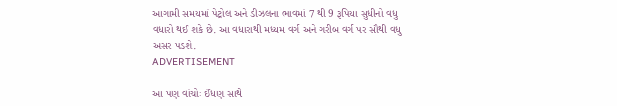આગામી સમયમાં પેટ્રોલ અને ડીઝલના ભાવમાં 7 થી 9 રૂપિયા સુધીનો વધુ વધારો થઈ શકે છે. આ વધારાથી મધ્યમ વર્ગ અને ગરીબ વર્ગ પર સૌથી વધુ અસર પડશે.
ADVERTISEMENT

આ પણ વાંચોઃ ઈંધણ સાથે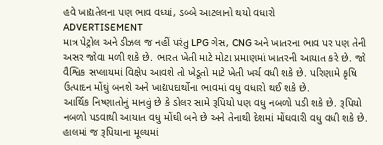હવે ખાદ્યતેલના પણ ભાવ વધ્યાં, ડબ્બે આટલાનો થયો વધારો
ADVERTISEMENT
માત્ર પેટ્રોલ અને ડીઝલ જ નહીં પરંતુ LPG ગેસ, CNG અને ખાતરના ભાવ પર પણ તેની અસર જોવા મળી શકે છે. ભારત ખેતી માટે મોટા પ્રમાણમાં ખાતરની આયાત કરે છે. જો વૈશ્વિક સપ્લાયમાં વિક્ષેપ આવશે તો ખેડૂતો માટે ખેતી ખર્ચ વધી શકે છે. પરિણામે કૃષિ ઉત્પાદન મોંઘું બનશે અને ખાદ્યપદાર્થોના ભાવમાં વધુ વધારો થઈ શકે છે.
આર્થિક નિષ્ણાતોનું માનવું છે કે ડોલર સામે રૂપિયો પણ વધુ નબળો પડી શકે છે. રૂપિયો નબળો પડવાથી આયાત વધુ મોંઘી બને છે અને તેનાથી દેશમાં મોંઘવારી વધુ વધી શકે છે. હાલમાં જ રૂપિયાના મૂલ્યમાં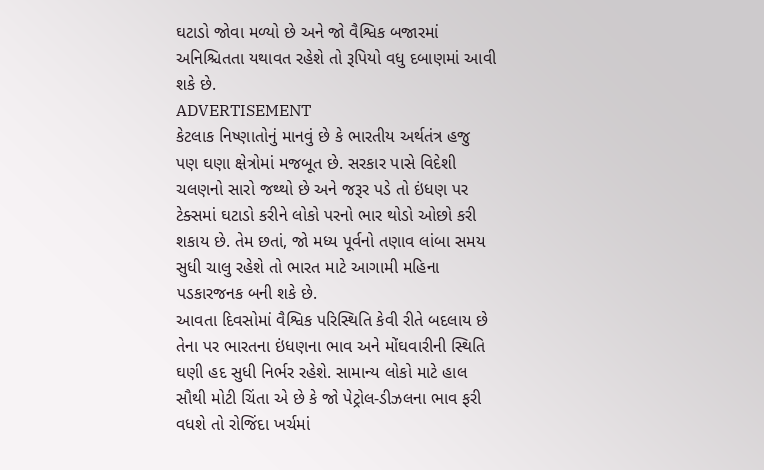ઘટાડો જોવા મળ્યો છે અને જો વૈશ્વિક બજારમાં અનિશ્ચિતતા યથાવત રહેશે તો રૂપિયો વધુ દબાણમાં આવી શકે છે.
ADVERTISEMENT
કેટલાક નિષ્ણાતોનું માનવું છે કે ભારતીય અર્થતંત્ર હજુ પણ ઘણા ક્ષેત્રોમાં મજબૂત છે. સરકાર પાસે વિદેશી ચલણનો સારો જથ્થો છે અને જરૂર પડે તો ઇંધણ પર ટેક્સમાં ઘટાડો કરીને લોકો પરનો ભાર થોડો ઓછો કરી શકાય છે. તેમ છતાં, જો મધ્ય પૂર્વનો તણાવ લાંબા સમય સુધી ચાલુ રહેશે તો ભારત માટે આગામી મહિના પડકારજનક બની શકે છે.
આવતા દિવસોમાં વૈશ્વિક પરિસ્થિતિ કેવી રીતે બદલાય છે તેના પર ભારતના ઇંધણના ભાવ અને મોંઘવારીની સ્થિતિ ઘણી હદ સુધી નિર્ભર રહેશે. સામાન્ય લોકો માટે હાલ સૌથી મોટી ચિંતા એ છે કે જો પેટ્રોલ-ડીઝલના ભાવ ફરી વધશે તો રોજિંદા ખર્ચમાં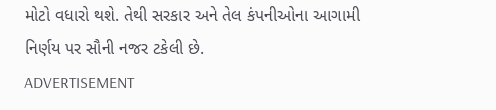મોટો વધારો થશે. તેથી સરકાર અને તેલ કંપનીઓના આગામી નિર્ણય પર સૌની નજર ટકેલી છે.
ADVERTISEMENT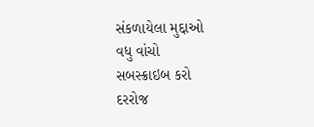સંકળાયેલા મુદ્દાઓ
વધુ વાંચો
સબસ્ક્રાઇબ કરો
દરરોજ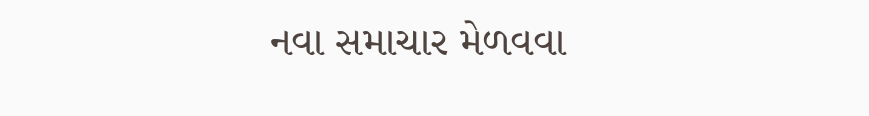નવા સમાચાર મેળવવા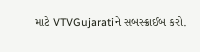માટે VTVGujaratiને સબસ્ક્રાઈબ કરો.